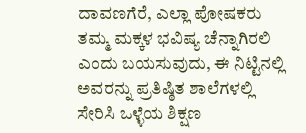ದಾವಣಗೆರೆ, ಎಲ್ಲಾ ಪೋಷಕರು ತಮ್ಮ ಮಕ್ಕಳ ಭವಿಷ್ಯ ಚೆನ್ನಾಗಿರಲಿ ಎಂದು ಬಯಸುವುದು, ಈ ನಿಟ್ಟಿನಲ್ಲಿ ಅವರನ್ನು ಪ್ರತಿಷ್ಠಿತ ಶಾಲೆಗಳಲ್ಲಿ ಸೇರಿಸಿ ಒಳ್ಳೆಯ ಶಿಕ್ಷಣ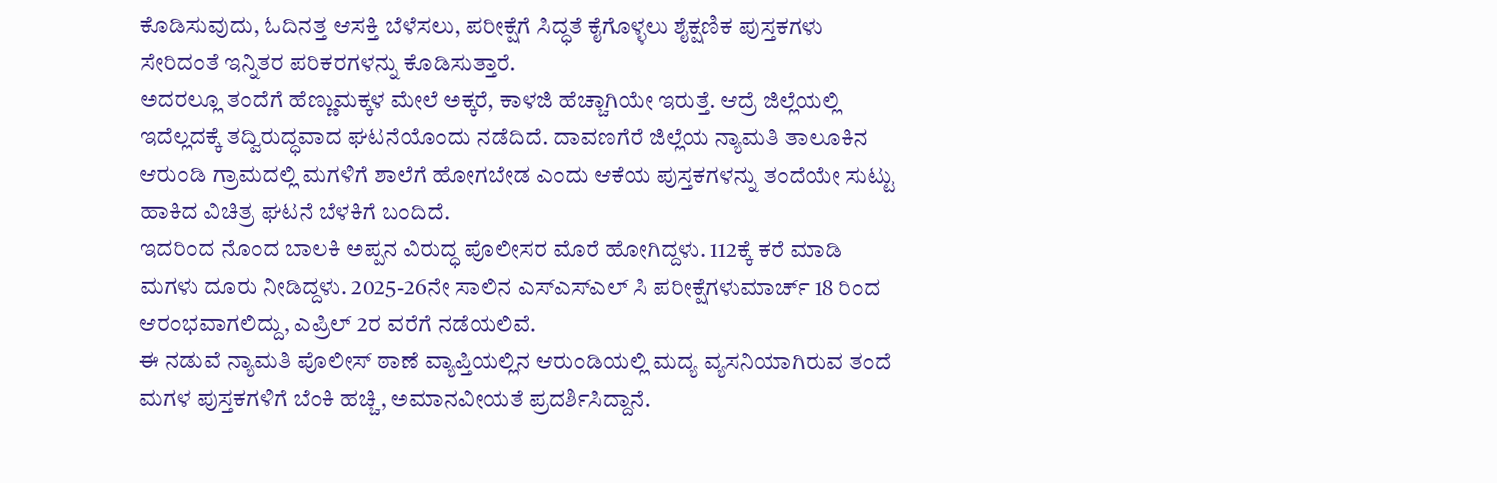ಕೊಡಿಸುವುದು, ಓದಿನತ್ತ ಆಸಕ್ತಿ ಬೆಳೆಸಲು, ಪರೀಕ್ಷೆಗೆ ಸಿದ್ಧತೆ ಕೈಗೊಳ್ಳಲು ಶೈಕ್ಷಣಿಕ ಪುಸ್ತಕಗಳು ಸೇರಿದಂತೆ ಇನ್ನಿತರ ಪರಿಕರಗಳನ್ನು ಕೊಡಿಸುತ್ತಾರೆ.
ಅದರಲ್ಲೂ ತಂದೆಗೆ ಹೆಣ್ಣುಮಕ್ಕಳ ಮೇಲೆ ಅಕ್ಕರೆ, ಕಾಳಜಿ ಹೆಚ್ಚಾಗಿಯೇ ಇರುತ್ತೆ. ಆದ್ರೆ ಜಿಲ್ಲೆಯಲ್ಲಿ ಇದೆಲ್ಲದಕ್ಕೆ ತದ್ವಿರುದ್ಧವಾದ ಘಟನೆಯೊಂದು ನಡೆದಿದೆ. ದಾವಣಗೆರೆ ಜಿಲ್ಲೆಯ ನ್ಯಾಮತಿ ತಾಲೂಕಿನ ಆರುಂಡಿ ಗ್ರಾಮದಲ್ಲಿ ಮಗಳಿಗೆ ಶಾಲೆಗೆ ಹೋಗಬೇಡ ಎಂದು ಆಕೆಯ ಪುಸ್ತಕಗಳನ್ನು ತಂದೆಯೇ ಸುಟ್ಟು ಹಾಕಿದ ವಿಚಿತ್ರ ಘಟನೆ ಬೆಳಕಿಗೆ ಬಂದಿದೆ.
ಇದರಿಂದ ನೊಂದ ಬಾಲಕಿ ಅಪ್ಪನ ವಿರುದ್ಧ ಪೊಲೀಸರ ಮೊರೆ ಹೋಗಿದ್ದಳು. 112ಕ್ಕೆ ಕರೆ ಮಾಡಿ ಮಗಳು ದೂರು ನೀಡಿದ್ದಳು. 2025-26ನೇ ಸಾಲಿನ ಎಸ್ಎಸ್ಎಲ್ ಸಿ ಪರೀಕ್ಷೆಗಳುಮಾರ್ಚ್ 18 ರಿಂದ ಆರಂಭವಾಗಲಿದ್ದು, ಎಪ್ರಿಲ್ 2ರ ವರೆಗೆ ನಡೆಯಲಿವೆ.
ಈ ನಡುವೆ ನ್ಯಾಮತಿ ಪೊಲೀಸ್ ಠಾಣೆ ವ್ಯಾಪ್ತಿಯಲ್ಲಿನ ಆರುಂಡಿಯಲ್ಲಿ ಮದ್ಯ ವ್ಯಸನಿಯಾಗಿರುವ ತಂದೆ ಮಗಳ ಪುಸ್ತಕಗಳಿಗೆ ಬೆಂಕಿ ಹಚ್ಚಿ, ಅಮಾನವೀಯತೆ ಪ್ರದರ್ಶಿಸಿದ್ದಾನೆ.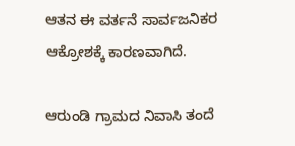ಆತನ ಈ ವರ್ತನೆ ಸಾರ್ವಜನಿಕರ ಆಕ್ರೋಶಕ್ಕೆ ಕಾರಣವಾಗಿದೆ.

ಆರುಂಡಿ ಗ್ರಾಮದ ನಿವಾಸಿ ತಂದೆ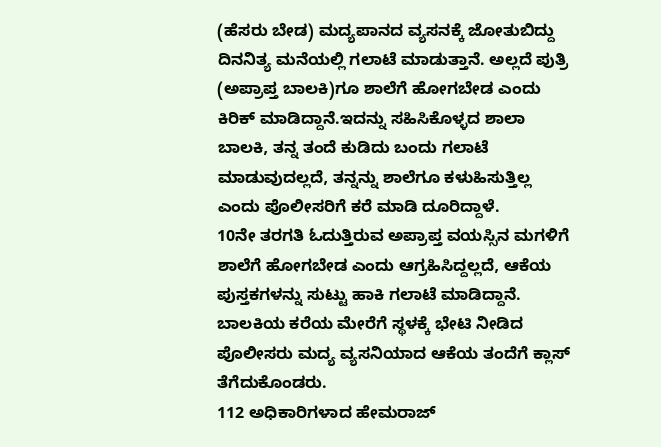(ಹೆಸರು ಬೇಡ) ಮದ್ಯಪಾನದ ವ್ಯಸನಕ್ಕೆ ಜೋತುಬಿದ್ದು ದಿನನಿತ್ಯ ಮನೆಯಲ್ಲಿ ಗಲಾಟೆ ಮಾಡುತ್ತಾನೆ. ಅಲ್ಲದೆ ಪುತ್ರಿ (ಅಪ್ರಾಪ್ತ ಬಾಲಕಿ)ಗೂ ಶಾಲೆಗೆ ಹೋಗಬೇಡ ಎಂದು ಕಿರಿಕ್ ಮಾಡಿದ್ದಾನೆ.ಇದನ್ನು ಸಹಿಸಿಕೊಳ್ಳದ ಶಾಲಾ ಬಾಲಕಿ, ತನ್ನ ತಂದೆ ಕುಡಿದು ಬಂದು ಗಲಾಟೆ ಮಾಡುವುದಲ್ಲದೆ, ತನ್ನನ್ನು ಶಾಲೆಗೂ ಕಳುಹಿಸುತ್ತಿಲ್ಲ ಎಂದು ಪೊಲೀಸರಿಗೆ ಕರೆ ಮಾಡಿ ದೂರಿದ್ದಾಳೆ.
10ನೇ ತರಗತಿ ಓದುತ್ತಿರುವ ಅಪ್ರಾಪ್ತ ವಯಸ್ಸಿನ ಮಗಳಿಗೆ ಶಾಲೆಗೆ ಹೋಗಬೇಡ ಎಂದು ಆಗ್ರಹಿಸಿದ್ದಲ್ಲದೆ, ಆಕೆಯ ಪುಸ್ತಕಗಳನ್ನು ಸುಟ್ಟು ಹಾಕಿ ಗಲಾಟೆ ಮಾಡಿದ್ದಾನೆ. ಬಾಲಕಿಯ ಕರೆಯ ಮೇರೆಗೆ ಸ್ಥಳಕ್ಕೆ ಭೇಟಿ ನೀಡಿದ ಪೊಲೀಸರು ಮದ್ಯ ವ್ಯಸನಿಯಾದ ಆಕೆಯ ತಂದೆಗೆ ಕ್ಲಾಸ್ ತೆಗೆದುಕೊಂಡರು.
112 ಅಧಿಕಾರಿಗಳಾದ ಹೇಮರಾಜ್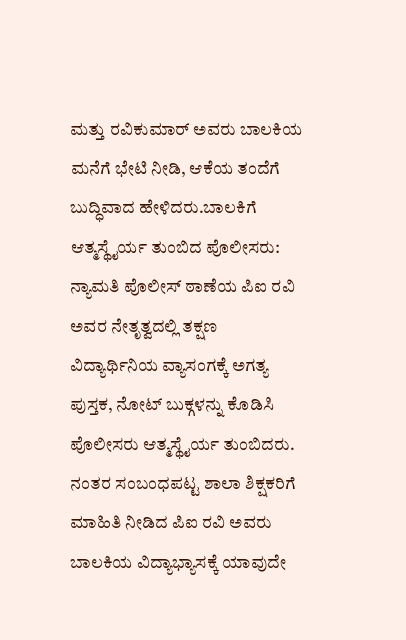ಮತ್ತು ರವಿಕುಮಾರ್ ಅವರು ಬಾಲಕಿಯ ಮನೆಗೆ ಭೇಟಿ ನೀಡಿ, ಆಕೆಯ ತಂದೆಗೆ ಬುದ್ಧಿವಾದ ಹೇಳಿದರು.ಬಾಲಕಿಗೆ ಆತ್ಮಸ್ಥೈರ್ಯ ತುಂಬಿದ ಪೊಲೀಸರು: ನ್ಯಾಮತಿ ಪೊಲೀಸ್ ಠಾಣೆಯ ಪಿಐ ರವಿ ಅವರ ನೇತೃತ್ವದಲ್ಲಿ ತಕ್ಷಣ ವಿದ್ಯಾರ್ಥಿನಿಯ ವ್ಯಾಸಂಗಕ್ಕೆ ಅಗತ್ಯ ಪುಸ್ತಕ, ನೋಟ್ ಬುಕ್ಗಳನ್ನು ಕೊಡಿಸಿ ಪೊಲೀಸರು ಆತ್ಮಸ್ಥೈರ್ಯ ತುಂಬಿದರು.
ನಂತರ ಸಂಬಂಧಪಟ್ಟ ಶಾಲಾ ಶಿಕ್ಷಕರಿಗೆ ಮಾಹಿತಿ ನೀಡಿದ ಪಿಐ ರವಿ ಅವರು ಬಾಲಕಿಯ ವಿದ್ಯಾಭ್ಯಾಸಕ್ಕೆ ಯಾವುದೇ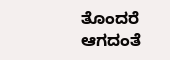ತೊಂದರೆ ಆಗದಂತೆ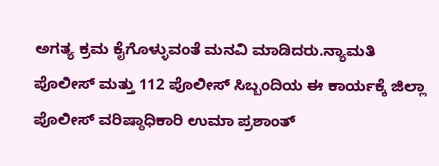ಅಗತ್ಯ ಕ್ರಮ ಕೈಗೊಳ್ಳುವಂತೆ ಮನವಿ ಮಾಡಿದರು.ನ್ಯಾಮತಿ ಪೊಲೀಸ್ ಮತ್ತು 112 ಪೊಲೀಸ್ ಸಿಬ್ಬಂದಿಯ ಈ ಕಾರ್ಯಕ್ಕೆ ಜಿಲ್ಲಾ ಪೊಲೀಸ್ ವರಿಷ್ಠಾಧಿಕಾರಿ ಉಮಾ ಪ್ರಶಾಂತ್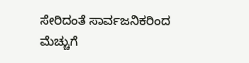ಸೇರಿದಂತೆ ಸಾರ್ವಜನಿಕರಿಂದ ಮೆಚ್ಚುಗೆ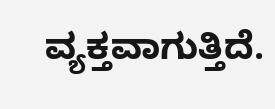ವ್ಯಕ್ತವಾಗುತ್ತಿದೆ.